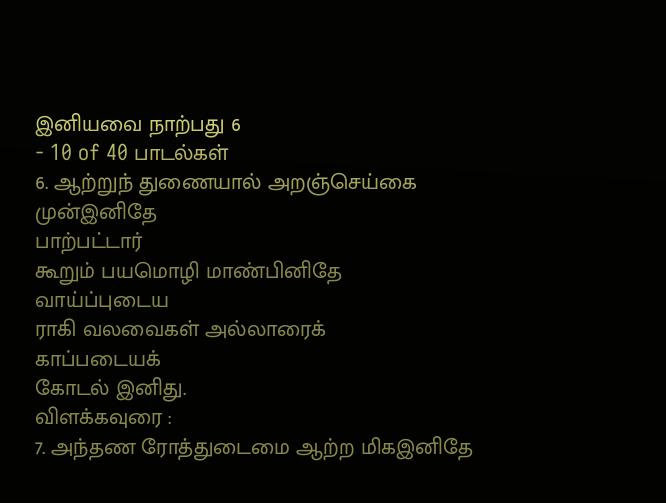இனியவை நாற்பது 6
- 10 of 40 பாடல்கள்
6. ஆற்றுந் துணையால் அறஞ்செய்கை முன்இனிதே
பாற்பட்டார்
கூறும் பயமொழி மாண்பினிதே
வாய்ப்புடைய
ராகி வலவைகள் அல்லாரைக்
காப்படையக்
கோடல் இனிது.
விளக்கவுரை :
7. அந்தண ரோத்துடைமை ஆற்ற மிகஇனிதே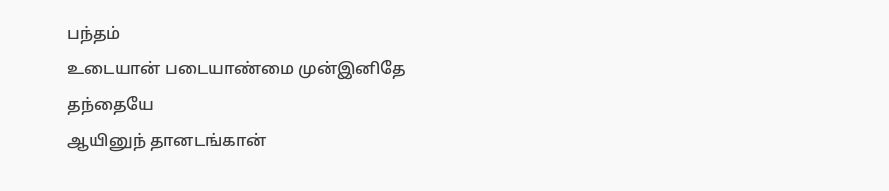பந்தம்
உடையான் படையாண்மை முன்இனிதே
தந்தையே
ஆயினுந் தானடங்கான்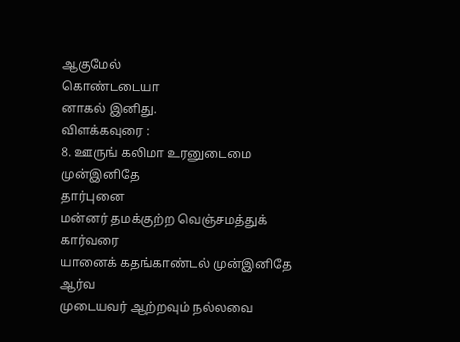ஆகுமேல்
கொண்டடையா
னாகல் இனிது.
விளக்கவுரை :
8. ஊருங் கலிமா உரனுடைமை முன்இனிதே
தார்புனை
மன்னர் தமக்குற்ற வெஞ்சமத்துக்
கார்வரை
யானைக் கதங்காண்டல் முன்இனிதே
ஆர்வ
முடையவர் ஆற்றவும் நல்லவை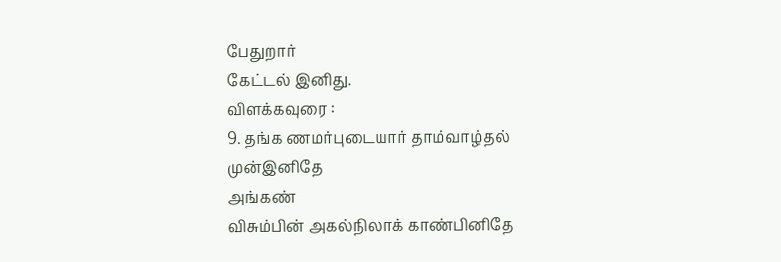பேதுறார்
கேட்டல் இனிது.
விளக்கவுரை :
9. தங்க ணமர்புடையார் தாம்வாழ்தல்
முன்இனிதே
அங்கண்
விசும்பின் அகல்நிலாக் காண்பினிதே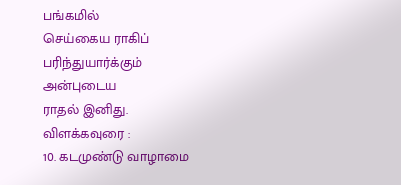பங்கமில்
செய்கைய ராகிப் பரிந்துயார்க்கும்
அன்புடைய
ராதல் இனிது.
விளக்கவுரை :
10. கடமுண்டு வாழாமை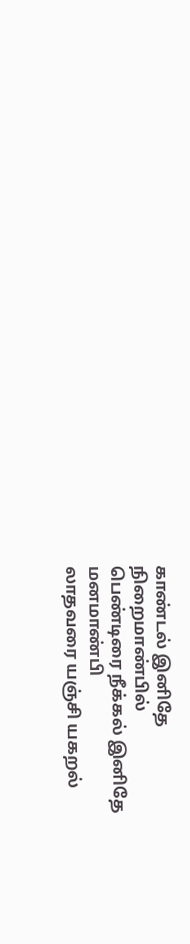காண்டல் இனிதே
நிறைமாண்பில்
பெண்டிரை நீக்கல் இனிதே
மனமாண்பி
லாதவரை யஞ்சி யகறல்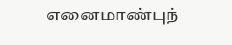எனைமாண்புந்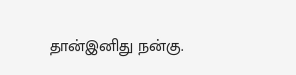தான்இனிது நன்கு.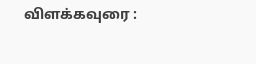விளக்கவுரை :